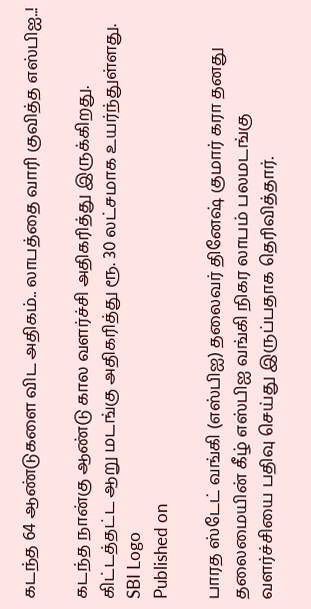கடந்த 64 ஆண்டுகளை விட அதிகம்.. லாபத்தை வாரி குவித்த எஸ்பிஐ..!

கடந்த நான்கு ஆண்டு கால வளர்ச்சி அதிகரித்து இருக்கிறது. கிட்டத்தட்ட ஆறு மடங்கு அதிகரித்து ரூ. 30 லட்சமாக உயர்ந்துள்ளது.
SBI Logo
Published on

பாரத ஸ்டேட் வங்கி (எஸ்பிஐ) தலைவர் தினேஷ் குமார் கரா தனது தலைமையின் கீழ் எஸ்பிஐ வங்கி நிகர லாபம் பலமடங்கு வளர்ச்சியை பதிவு செய்து இருப்பதாக தெரிவித்தார்.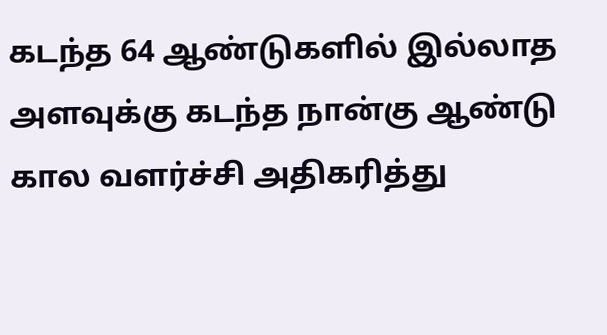கடந்த 64 ஆண்டுகளில் இல்லாத அளவுக்கு கடந்த நான்கு ஆண்டு கால வளர்ச்சி அதிகரித்து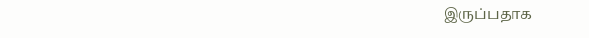இருப்பதாக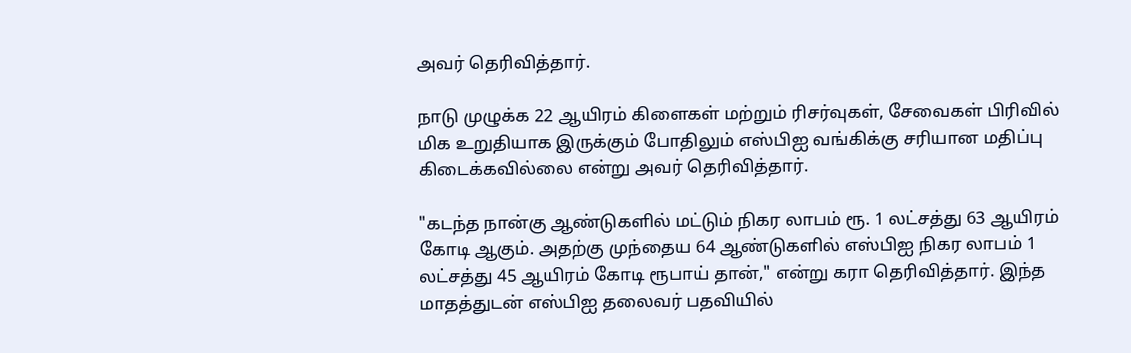அவர் தெரிவித்தார்.

நாடு முழுக்க 22 ஆயிரம் கிளைகள் மற்றும் ரிசர்வுகள், சேவைகள் பிரிவில் மிக உறுதியாக இருக்கும் போதிலும் எஸ்பிஐ வங்கிக்கு சரியான மதிப்பு கிடைக்கவில்லை என்று அவர் தெரிவித்தார்.

"கடந்த நான்கு ஆண்டுகளில் மட்டும் நிகர லாபம் ரூ. 1 லட்சத்து 63 ஆயிரம் கோடி ஆகும். அதற்கு முந்தைய 64 ஆண்டுகளில் எஸ்பிஐ நிகர லாபம் 1 லட்சத்து 45 ஆயிரம் கோடி ரூபாய் தான்," என்று கரா தெரிவித்தார். இந்த மாதத்துடன் எஸ்பிஐ தலைவர் பதவியில்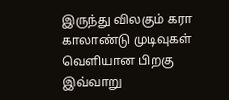இருந்து விலகும் கரா காலாண்டு முடிவுகள் வெளியான பிறகு இவ்வாறு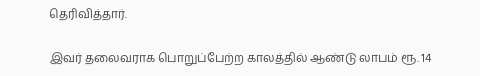தெரிவித்தார்.

இவர் தலைவராக பொறுப்பேற்ற காலத்தில் ஆண்டு லாபம் ரூ. 14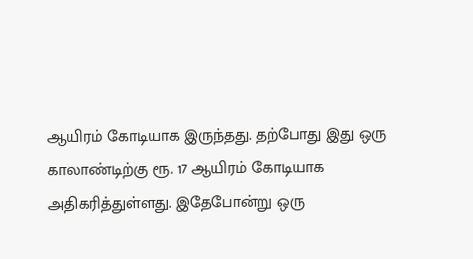ஆயிரம் கோடியாக இருந்தது. தற்போது இது ஒரு காலாண்டிற்கு ரூ. 17 ஆயிரம் கோடியாக அதிகரித்துள்ளது. இதேபோன்று ஒரு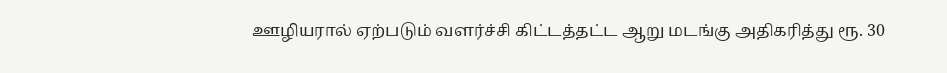ஊழியரால் ஏற்படும் வளர்ச்சி கிட்டத்தட்ட ஆறு மடங்கு அதிகரித்து ரூ. 30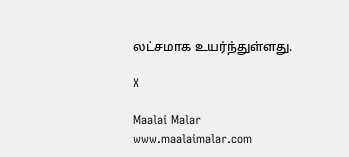லட்சமாக உயர்ந்துள்ளது.

X

Maalai Malar
www.maalaimalar.com